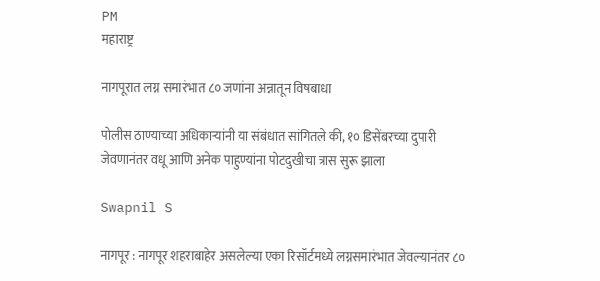PM
महाराष्ट्र

नागपूरात लग्न समारंभात ८० जणांना अन्नातून विषबाधा

पोलीस ठाण्याच्या अधिकाऱ्यांनी या संबंधात सांगितले की, १० डिसेंबरच्या दुपारी जेवणानंतर वधू आणि अनेक पाहुण्यांना पोटदुखीचा त्रास सुरू झाला

Swapnil S

नागपूर : नागपूर शहराबाहेर असलेल्या एका रिसॉर्टमध्ये लग्नसमारंभात जेवल्यानंतर ८०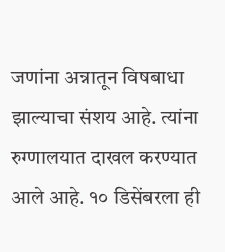जणांना अन्नातून विषबाधा झाल्याचा संशय आहे. त्यांना रुग्णालयात दाखल करण्यात आले आहे. १० डिसेंबरला ही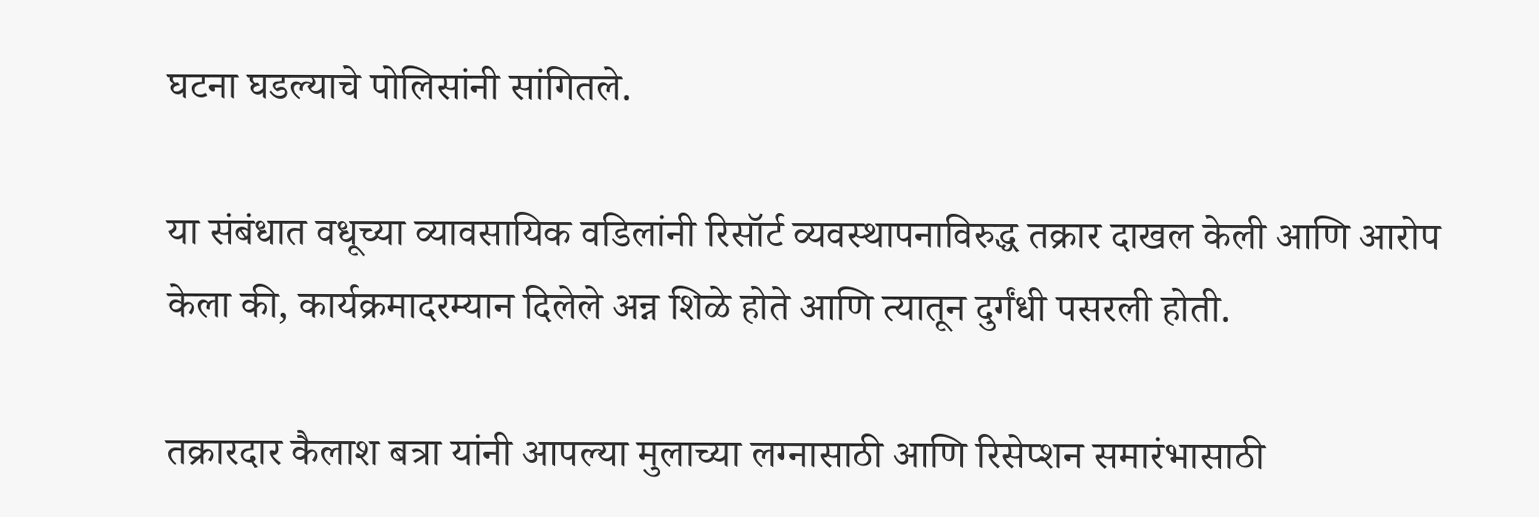घटना घडल्याचे पोलिसांनी सांगितले.

या संबंधात वधूच्या व्यावसायिक वडिलांनी रिसॉर्ट व्यवस्थापनाविरुद्ध तक्रार दाखल केली आणि आरोप केला की, कार्यक्रमादरम्यान दिलेले अन्न शिळे होते आणि त्यातून दुर्गंधी पसरली होती.

तक्रारदार कैलाश बत्रा यांनी आपल्या मुलाच्या लग्नासाठी आणि रिसेप्शन समारंभासाठी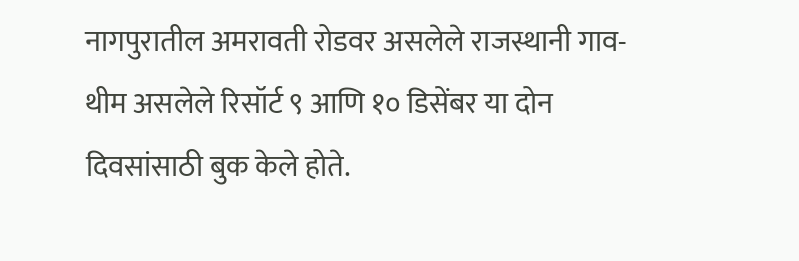नागपुरातील अमरावती रोडवर असलेले राजस्थानी गाव-थीम असलेले रिसॉर्ट ९ आणि १० डिसेंबर या दोन दिवसांसाठी बुक केले होते.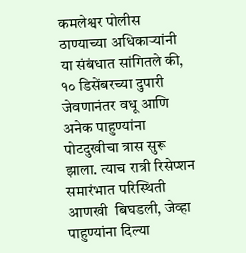कमलेश्वर पोलीस ठाण्याच्या अधिकाऱ्यांनी या संबंधात सांगितले की, १० डिसेंबरच्या दुपारी जेवणानंतर वधू आणि अनेक पाहुण्यांना पोटदुखीचा त्रास सुरू झाला. त्याच रात्री रिसेप्शन समारंभात परिस्थिती आणखी  बिघडली, जेव्हा पाहुण्यांना दिल्या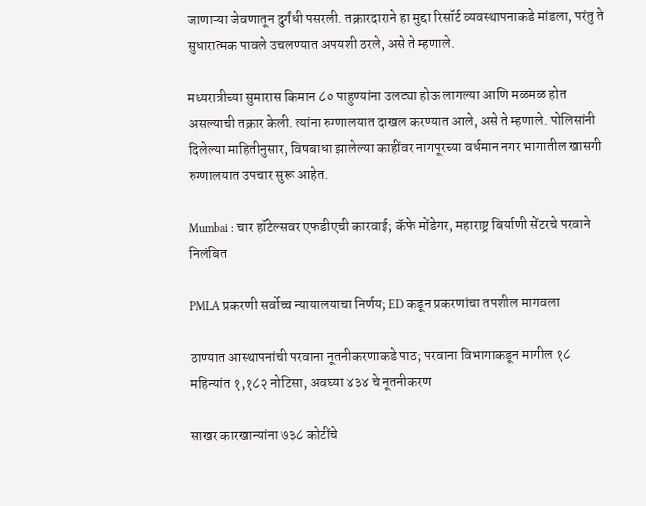जाणाऱ्‍या जेवणातून दुर्गंधी पसरली. तक्रारदाराने हा मुद्दा रिसॉर्ट व्यवस्थापनाकडे मांडला, परंतु ते सुधारात्मक पावले उचलण्यात अपयशी ठरले, असे ते म्हणाले.

मध्यरात्रीच्या सुमारास किमान ८० पाहुण्यांना उलट्या होऊ लागल्या आणि मळमळ होत असल्याची तक्रार केली. त्यांना रुग्णालयात दाखल करण्यात आले, असे ते म्हणाले. पोलिसांनी दिलेल्या माहितीनुसार, विषबाधा झालेल्या काहींवर नागपूरच्या वर्धमान नगर भागातील खासगी रुग्णालयात उपचार सुरू आहेत.

Mumbai : चार हॉटेल्सवर एफडीएची कारवाई; कॅफे मोंडेगर, महाराष्ट्र बिर्याणी सेंटरचे परवाने निलंबित

PMLA प्रकरणी सर्वोच्च न्यायालयाचा निर्णय; ED कडून प्रकरणांचा तपशील मागवला

ठाण्यात आस्थापनांची परवाना नूतनीकरणाकडे पाठ; परवाना विभागाकडून मागील १८ महिन्यांत १,१८२ नोटिसा, अवघ्या ४३४ चे नूतनीकरण

साखर कारखान्यांना ७३८ कोटींचे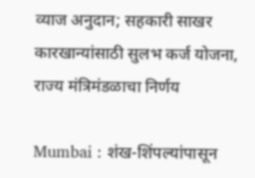व्याज अनुदान; सहकारी साखर कारखान्यांसाठी सुलभ कर्ज योजना, राज्य मंत्रिमंडळाचा निर्णय

Mumbai : शंख-शिंपल्यांपासून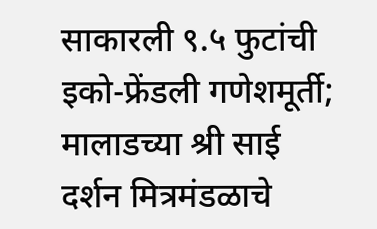साकारली ९.५ फुटांची इको-फ्रेंडली गणेशमूर्ती; मालाडच्या श्री साई दर्शन मित्रमंडळाचे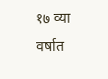१७ व्या वर्षात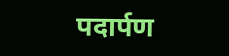पदार्पण